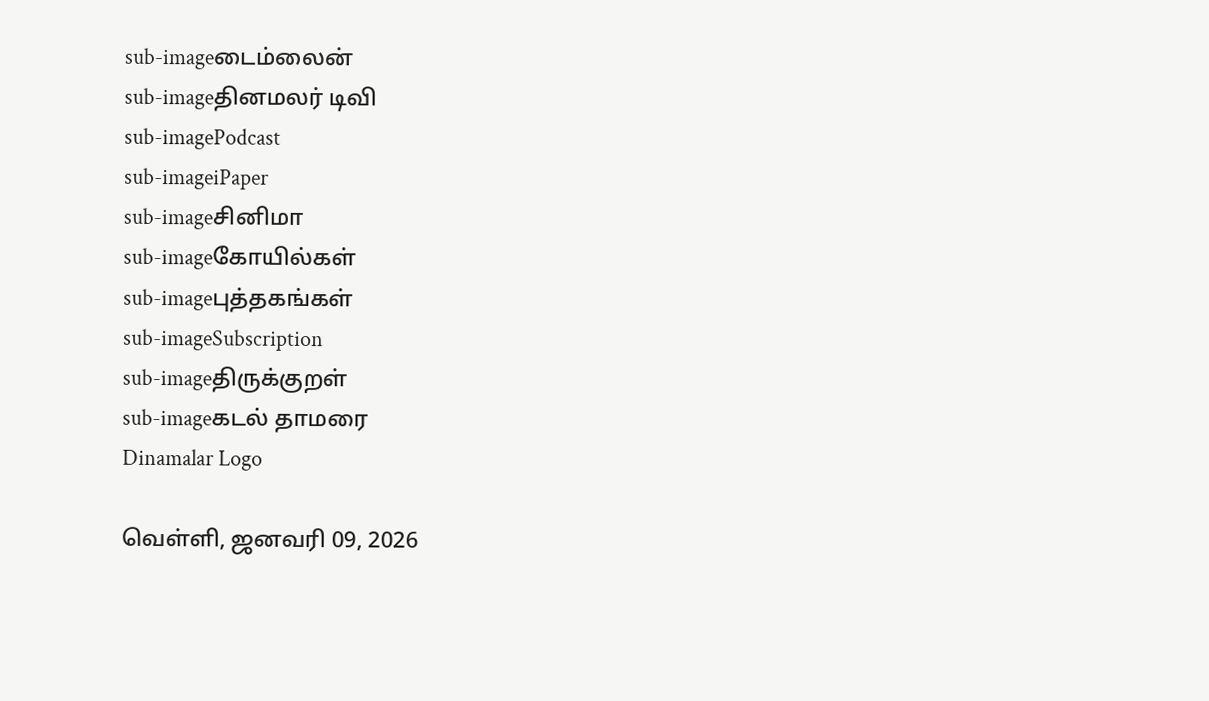sub-imageடைம்லைன்
sub-imageதினமலர் டிவி
sub-imagePodcast
sub-imageiPaper
sub-imageசினிமா
sub-imageகோயில்கள்
sub-imageபுத்தகங்கள்
sub-imageSubscription
sub-imageதிருக்குறள்
sub-imageகடல் தாமரை
Dinamalar Logo

வெள்ளி, ஜனவரி 09, 2026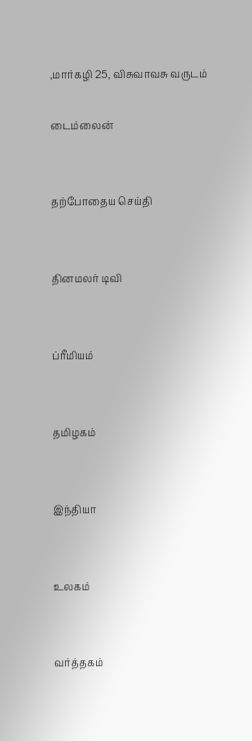,மார்கழி 25, விசுவாவசு வருடம்

டைம்லைன்


தற்போதைய செய்தி


தினமலர் டிவி


ப்ரீமியம்


தமிழகம்


இந்தியா


உலகம்


வர்த்தகம்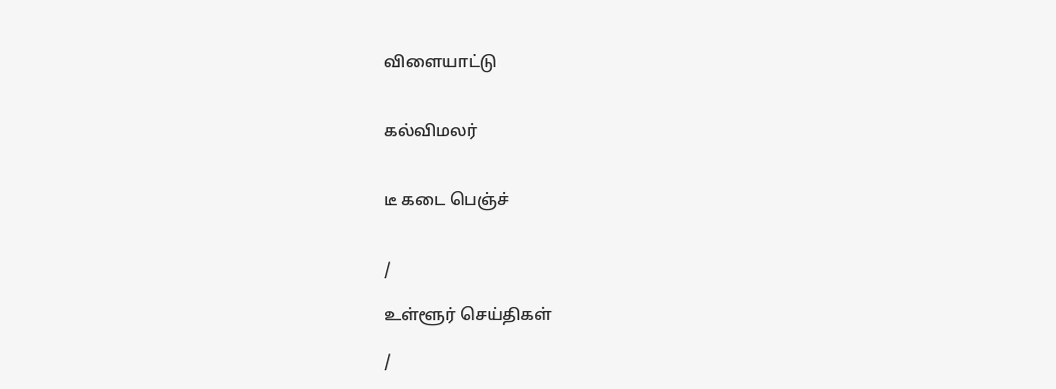விளையாட்டு


கல்விமலர்


டீ கடை பெஞ்ச்


/

உள்ளூர் செய்திகள்

/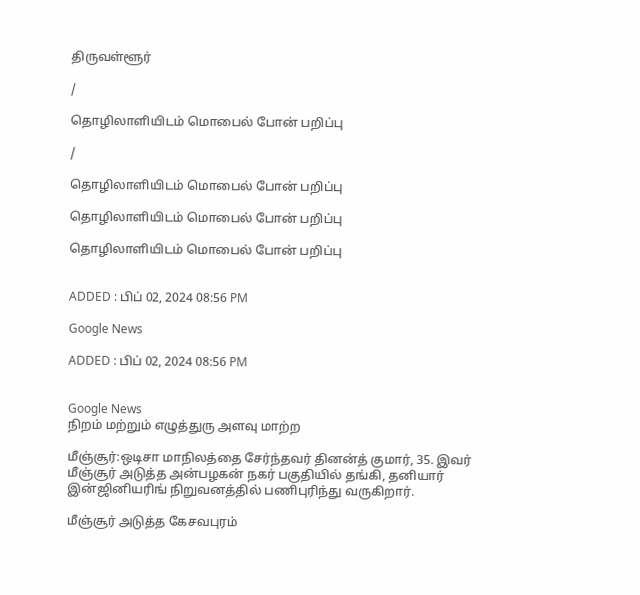திருவள்ளூர்

/

தொழிலாளியிடம் மொபைல் போன் பறிப்பு

/

தொழிலாளியிடம் மொபைல் போன் பறிப்பு

தொழிலாளியிடம் மொபைல் போன் பறிப்பு

தொழிலாளியிடம் மொபைல் போன் பறிப்பு


ADDED : பிப் 02, 2024 08:56 PM

Google News

ADDED : பிப் 02, 2024 08:56 PM


Google News
நிறம் மற்றும் எழுத்துரு அளவு மாற்ற

மீஞ்சூர்:ஒடிசா மாநிலத்தை சேர்ந்தவர் தினன்த் குமார், 35. இவர் மீஞ்சூர் அடுத்த அன்பழகன் நகர் பகுதியில் தங்கி, தனியார் இன்ஜினியரிங் நிறுவனத்தில் பணிபுரிந்து வருகிறார்.

மீஞ்சூர் அடுத்த கேசவபுரம்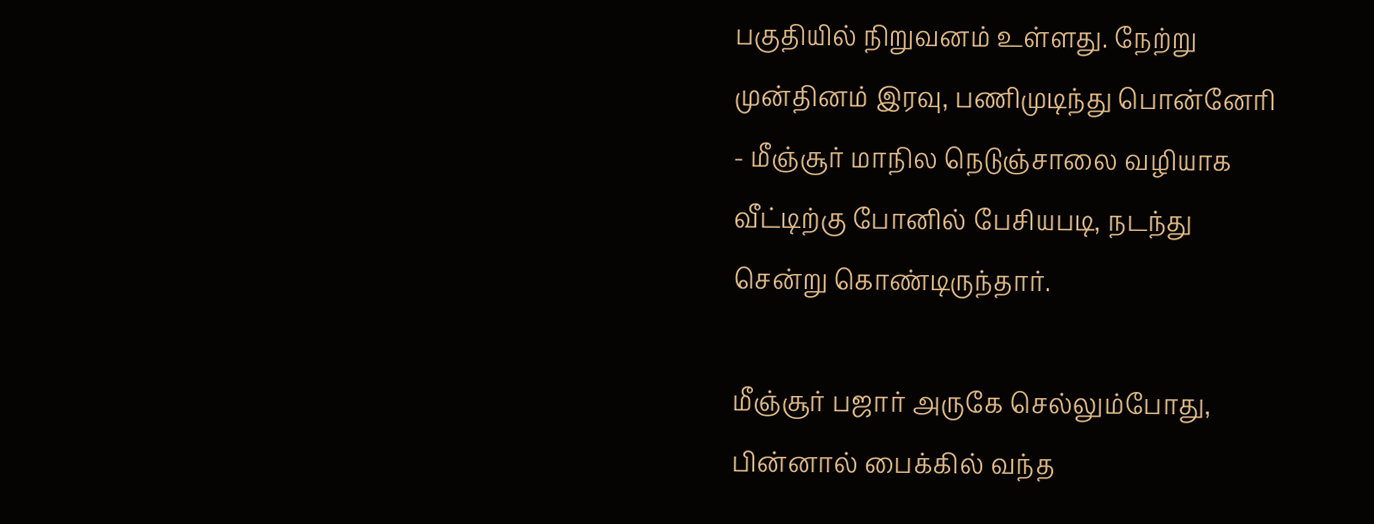பகுதியில் நிறுவனம் உள்ளது. நேற்று முன்தினம் இரவு, பணிமுடிந்து பொன்னேரி - மீஞ்சூர் மாநில நெடுஞ்சாலை வழியாக வீட்டிற்கு போனில் பேசியபடி, நடந்து சென்று கொண்டிருந்தார்.

மீஞ்சூர் பஜார் அருகே செல்லும்போது, பின்னால் பைக்கில் வந்த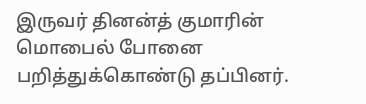இருவர் தினன்த் குமாரின் மொபைல் போனை பறித்துக்கொண்டு தப்பினர்.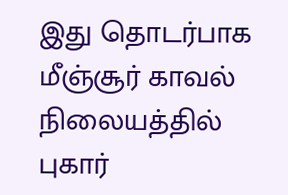இது தொடர்பாக மீஞ்சூர் காவல் நிலையத்தில் புகார்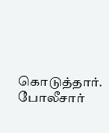கொடுத்தார். போலீசார்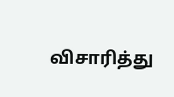விசாரித்து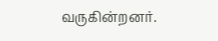வருகின்றனர்.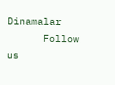Dinamalar
      Follow us